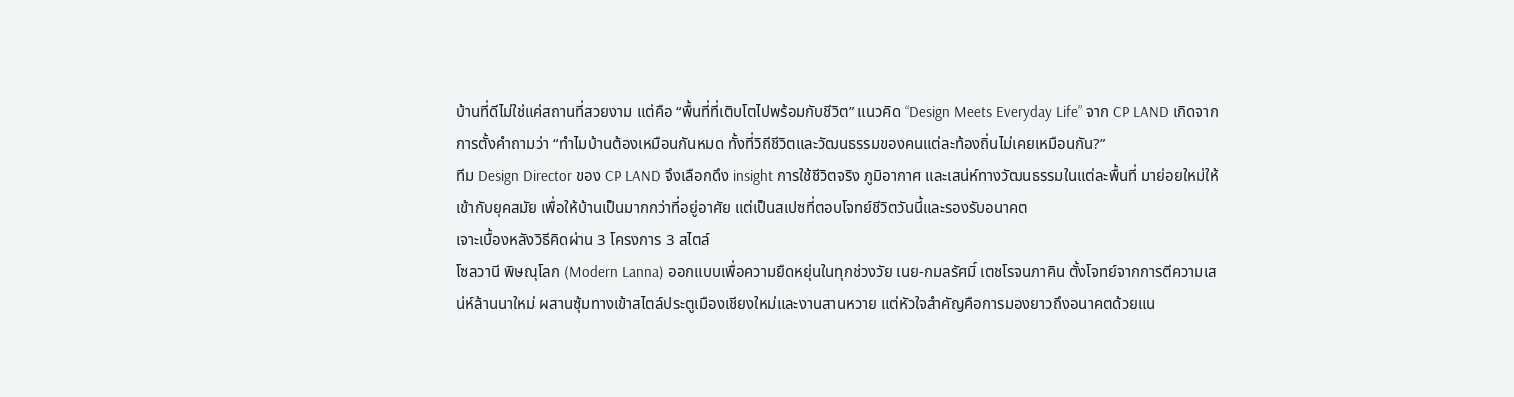บ้านที่ดีไม่ใช่แค่สถานที่สวยงาม แต่คือ “พื้นที่ที่เติบโตไปพร้อมกับชีวิต” แนวคิด “Design Meets Everyday Life” จาก CP LAND เกิดจากการตั้งคำถามว่า “ทำไมบ้านต้องเหมือนกันหมด ทั้งที่วิถีชีวิตและวัฒนธรรมของคนแต่ละท้องถิ่นไม่เคยเหมือนกัน?”
ทีม Design Director ของ CP LAND จึงเลือกดึง insight การใช้ชีวิตจริง ภูมิอากาศ และเสน่ห์ทางวัฒนธรรมในแต่ละพื้นที่ มาย่อยใหม่ให้เข้ากับยุคสมัย เพื่อให้บ้านเป็นมากกว่าที่อยู่อาศัย แต่เป็นสเปซที่ตอบโจทย์ชีวิตวันนี้และรองรับอนาคต
เจาะเบื้องหลังวิธีคิดผ่าน 3 โครงการ 3 สไตล์
โซลวานี พิษณุโลก (Modern Lanna) ออกแบบเพื่อความยืดหยุ่นในทุกช่วงวัย เนย-กมลรัศมิ์ เตชโรจนภาคิน ตั้งโจทย์จากการตีความเสน่ห์ล้านนาใหม่ ผสานซุ้มทางเข้าสไตล์ประตูเมืองเชียงใหม่และงานสานหวาย แต่หัวใจสำคัญคือการมองยาวถึงอนาคตด้วยแน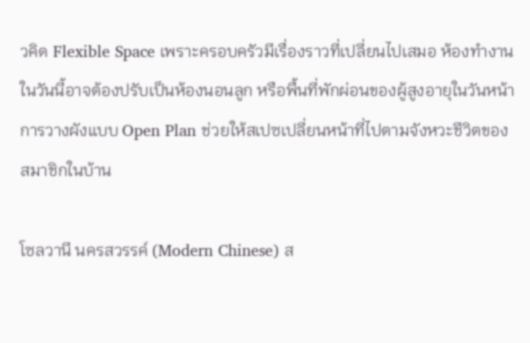วคิด Flexible Space เพราะครอบครัวมีเรื่องราวที่เปลี่ยนไปเสมอ ห้องทำงานในวันนี้อาจต้องปรับเป็นห้องนอนลูก หรือพื้นที่พักผ่อนของผู้สูงอายุในวันหน้า การวางผังแบบ Open Plan ช่วยให้สเปซเปลี่ยนหน้าที่ไปตามจังหวะชีวิตของสมาชิกในบ้าน

โซลวานี นครสวรรค์ (Modern Chinese) ส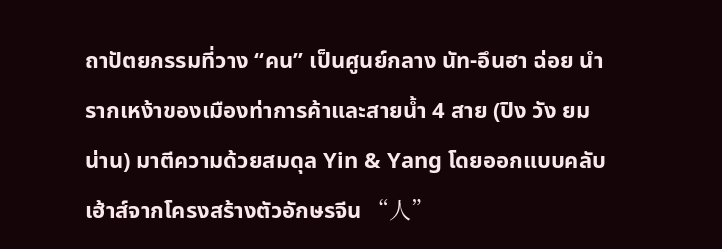ถาปัตยกรรมที่วาง “คน” เป็นศูนย์กลาง นัท-อึนฮา ฉ่อย นำรากเหง้าของเมืองท่าการค้าและสายน้ำ 4 สาย (ปิง วัง ยม น่าน) มาตีความด้วยสมดุล Yin & Yang โดยออกแบบคลับเฮ้าส์จากโครงสร้างตัวอักษรจีน “人”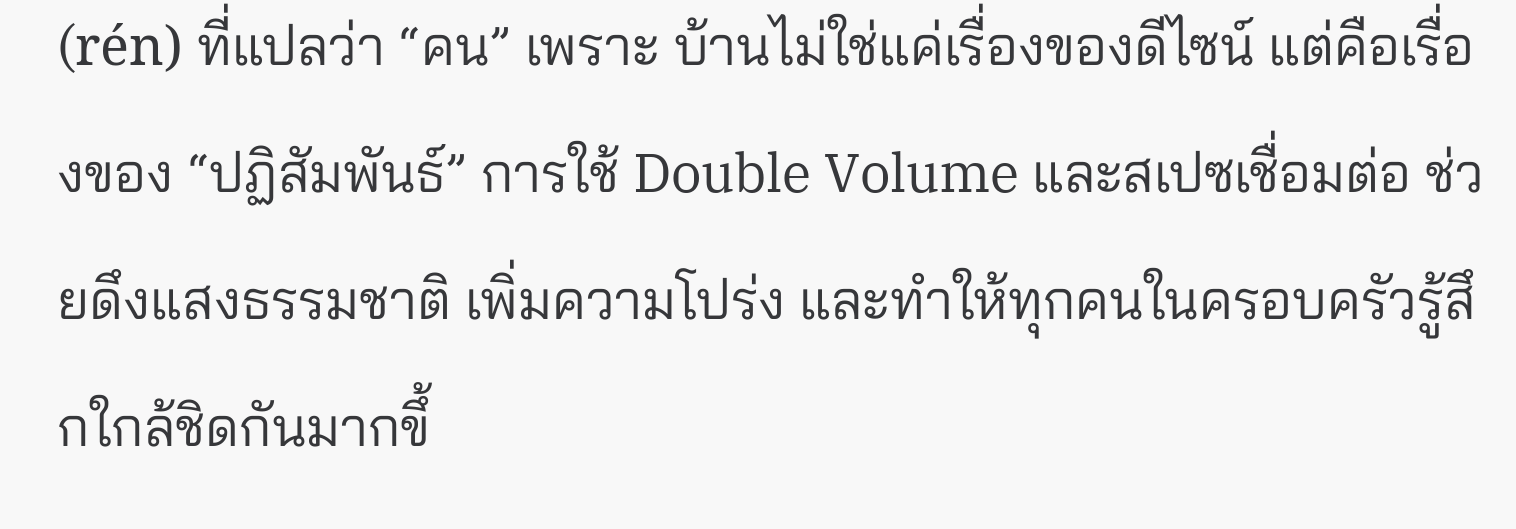(rén) ที่แปลว่า “คน” เพราะ บ้านไม่ใช่แค่เรื่องของดีไซน์ แต่คือเรื่องของ “ปฏิสัมพันธ์” การใช้ Double Volume และสเปซเชื่อมต่อ ช่วยดึงแสงธรรมชาติ เพิ่มความโปร่ง และทำให้ทุกคนในครอบครัวรู้สึกใกล้ชิดกันมากขึ้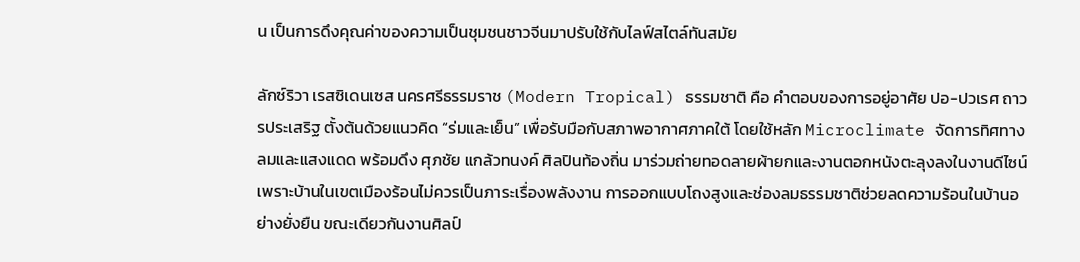น เป็นการดึงคุณค่าของความเป็นชุมชนชาวจีนมาปรับใช้กับไลฟ์สไตล์ทันสมัย

ลักซ์ริวา เรสซิเดนเซส นครศรีธรรมราช (Modern Tropical) ธรรมชาติ คือ คำตอบของการอยู่อาศัย ปอ-ปวเรศ ถาวรประเสริฐ ตั้งต้นด้วยแนวคิด “ร่มและเย็น” เพื่อรับมือกับสภาพอากาศภาคใต้ โดยใช้หลัก Microclimate จัดการทิศทางลมและแสงแดด พร้อมดึง ศุภชัย แกล้วทนงค์ ศิลปินท้องถิ่น มาร่วมถ่ายทอดลายผ้ายกและงานตอกหนังตะลุงลงในงานดีไซน์ เพราะบ้านในเขตเมืองร้อนไม่ควรเป็นภาระเรื่องพลังงาน การออกแบบโถงสูงและช่องลมธรรมชาติช่วยลดความร้อนในบ้านอย่างยั่งยืน ขณะเดียวกันงานศิลป์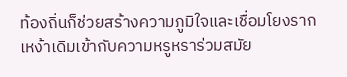ท้องถิ่นก็ช่วยสร้างความภูมิใจและเชื่อมโยงรากเหง้าเดิมเข้ากับความหรูหราร่วมสมัย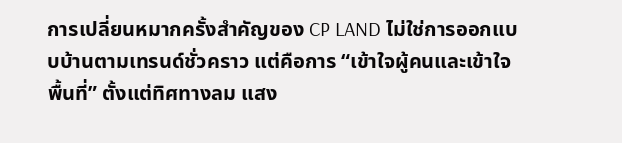การเปลี่ยนหมากครั้งสำคัญของ CP LAND ไม่ใช่การออกแบบบ้านตามเทรนด์ชั่วคราว แต่คือการ “เข้าใจผู้คนและเข้าใจพื้นที่” ตั้งแต่ทิศทางลม แสง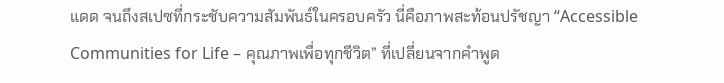แดด จนถึงสเปซที่กระชับความสัมพันธ์ในครอบครัว นี่คือภาพสะท้อนปรัชญา “Accessible Communities for Life – คุณภาพเพื่อทุกชีวิต” ที่เปลี่ยนจากคำพูด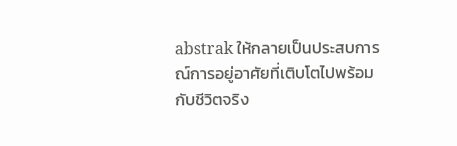abstrak ให้กลายเป็นประสบการณ์การอยู่อาศัยที่เติบโตไปพร้อมกับชีวิตจริง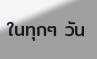ในทุกๆ วัน